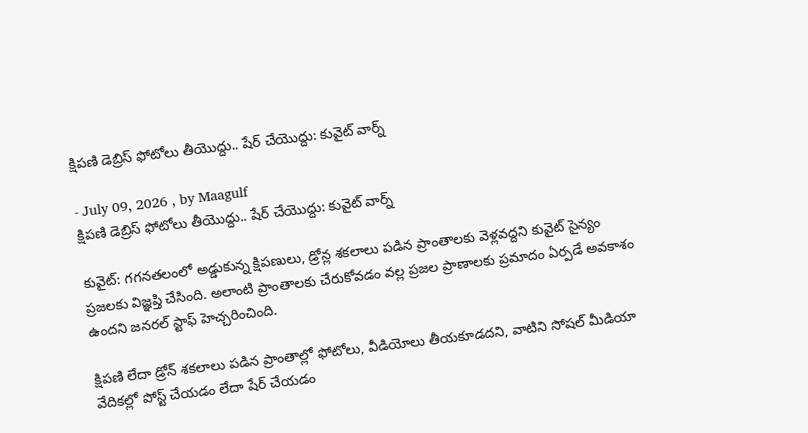క్షిపణి డెబ్రిస్ ఫోటోలు తీయొద్దు.. షేర్ చేయొద్దు: కువైట్ వార్న్

- July 09, 2026 , by Maagulf
క్షిపణి డెబ్రిస్ ఫోటోలు తీయొద్దు.. షేర్ చేయొద్దు: కువైట్ వార్న్

కువైట్: గగనతలంలో అడ్డుకున్న క్షిపణులు, డ్రోన్ల శకలాలు పడిన ప్రాంతాలకు వెళ్లవద్దని కువైట్ సైన్యం ప్రజలకు విజ్ఞప్తి చేసింది. అలాంటి ప్రాంతాలకు చేరుకోవడం వల్ల ప్రజల ప్రాణాలకు ప్రమాదం ఏర్పడే అవకాశం ఉందని జనరల్ స్టాఫ్ హెచ్చరించింది.

క్షిపణి లేదా డ్రోన్ శకలాలు పడిన ప్రాంతాల్లో ఫోటోలు, వీడియోలు తీయకూడదని, వాటిని సోషల్ మీడియా వేదికల్లో పోస్ట్ చేయడం లేదా షేర్ చేయడం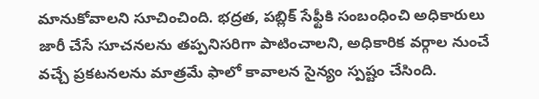మానుకోవాలని సూచించింది. భద్రత, పబ్లిక్ సేఫ్టీకి సంబంధించి అధికారులు జారీ చేసే సూచనలను తప్పనిసరిగా పాటించాలని, అధికారిక వర్గాల నుంచే వచ్చే ప్రకటనలను మాత్రమే ఫాలో కావాలన సైన్యం స్పష్టం చేసింది.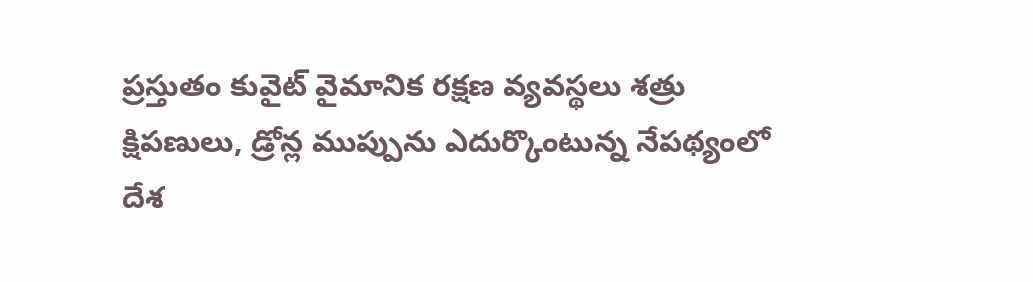ప్రస్తుతం కువైట్ వైమానిక రక్షణ వ్యవస్థలు శత్రు క్షిపణులు, డ్రోన్ల ముప్పును ఎదుర్కొంటున్న నేపథ్యంలో దేశ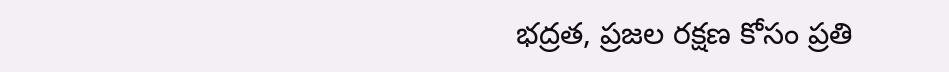భద్రత, ప్రజల రక్షణ కోసం ప్రతి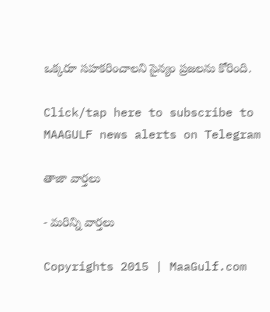ఒక్కరూ సహకరించాలని సైన్యం ప్రజలను కోరింది.

Click/tap here to subscribe to MAAGULF news alerts on Telegram

తాజా వార్తలు

- మరిన్ని వార్తలు

Copyrights 2015 | MaaGulf.com